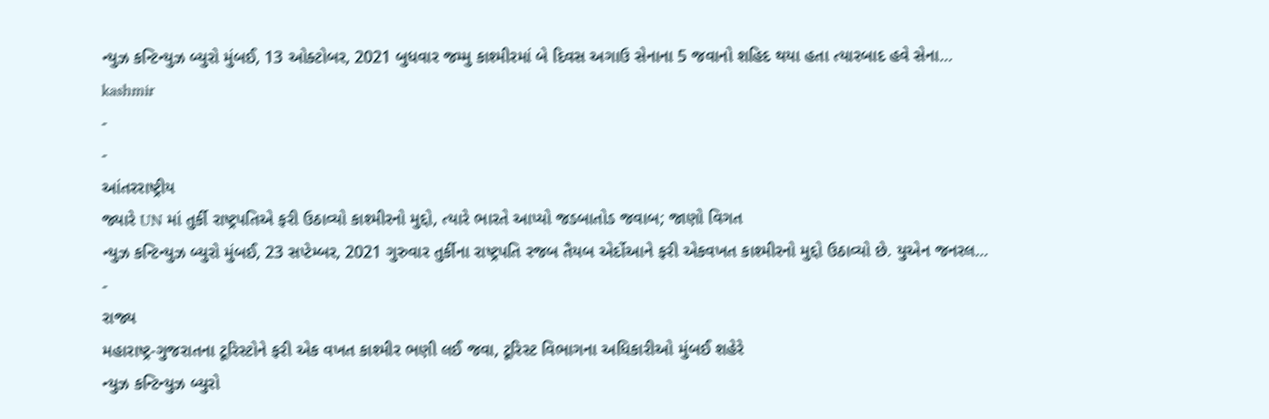ન્યુઝ કન્ટિન્યુઝ બ્યુરો મુંબઈ, 13 ઓક્ટોબર, 2021 બુધવાર જમ્મુ કાશ્મીરમાં બે દિવસ અગાઉ સેનાના 5 જવાનો શહિદ થયા હતા ત્યારબાદ હવે સેના…
kashmir
-
-
આંતરરાષ્ટ્રીય
જ્યારે UN માં તુર્કી રાષ્ટ્રપતિએ ફરી ઉઠાવ્યો કાશ્મીરનો મુદ્દો, ત્યારે ભારતે આપ્યો જડબાતોડ જવાબ; જાણો વિગત
ન્યુઝ કન્ટિન્યુઝ બ્યુરો મુંબઈ, 23 સપ્ટેમ્બર, 2021 ગુરુવાર તુર્કીના રાષ્ટ્રપતિ રજબ તૈયબ એર્દોઆને ફરી એકવખત કાશ્મીરનો મુદ્દો ઉઠાવ્યો છે. યુએન જનરલ…
-
રાજ્ય
મહારાષ્ટ્ર-ગુજરાતના ટૂરિસ્ટોને ફરી એક વખત કાશ્મીર ભણી લઈ જવા, ટૂરિસ્ટ વિભાગના અધિકારીઓ મુંબઈ શહેરે
ન્યુઝ કન્ટિન્યુઝ બ્યુરો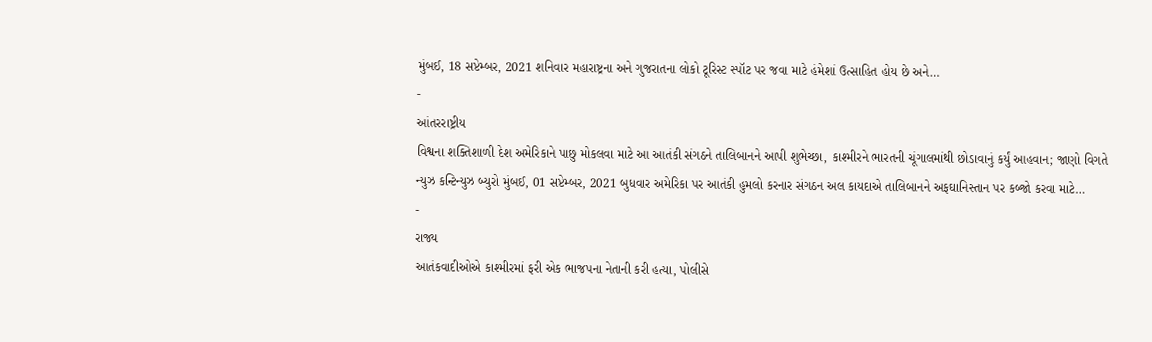મુંબઈ, 18 સપ્ટેમ્બર, 2021 શનિવાર મહારાષ્ટ્રના અને ગુજરાતના લોકો ટૂરિસ્ટ સ્પૉટ પર જવા માટે હંમેશાં ઉત્સાહિત હોય છે અને…
-
આંતરરાષ્ટ્રીય
વિશ્વના શક્તિશાળી દેશ અમેરિકાને પાછુ મોકલવા માટે આ આતંકી સંગઠને તાલિબાનને આપી શુભેચ્છા, કાશ્મીરને ભારતની ચૂંગાલમાંથી છોડાવાનું કર્યું આહવાન; જાણો વિગતે
ન્યુઝ કન્ટિન્યુઝ બ્યુરો મુંબઈ, 01 સપ્ટેમ્બર, 2021 બુધવાર અમેરિકા પર આતંકી હુમલો કરનાર સંગઠન અલ કાયદાએ તાલિબાનને અફઘાનિસ્તાન પર કબ્જો કરવા માટે…
-
રાજ્ય
આતંકવાદીઓએ કાશ્મીરમાં ફરી એક ભાજપના નેતાની કરી હત્યા, પોલીસે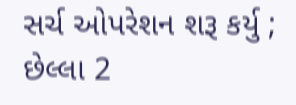સર્ચ ઓપરેશન શરૂ કર્યુ ; છેલ્લા 2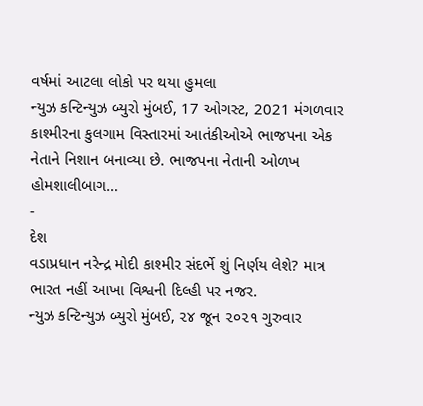વર્ષમાં આટલા લોકો પર થયા હુમલા
ન્યુઝ કન્ટિન્યુઝ બ્યુરો મુંબઈ, 17 ઓગસ્ટ, 2021 મંગળવાર કાશ્મીરના કુલગામ વિસ્તારમાં આતંકીઓએ ભાજપના એક નેતાને નિશાન બનાવ્યા છે. ભાજપના નેતાની ઓળખ હોમશાલીબાગ…
-
દેશ
વડાપ્રધાન નરેન્દ્ર મોદી કાશ્મીર સંદર્ભે શું નિર્ણય લેશે? માત્ર ભારત નહીં આખા વિશ્વની દિલ્હી પર નજર.
ન્યુઝ કન્ટિન્યુઝ બ્યુરો મુંબઈ, ૨૪ જૂન ૨૦૨૧ ગુરુવાર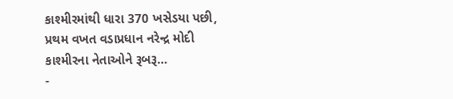કાશ્મીરમાંથી ધારા 370 ખસેડયા પછી, પ્રથમ વખત વડાપ્રધાન નરેન્દ્ર મોદી કાશ્મીરના નેતાઓને રૂબરૂ…
-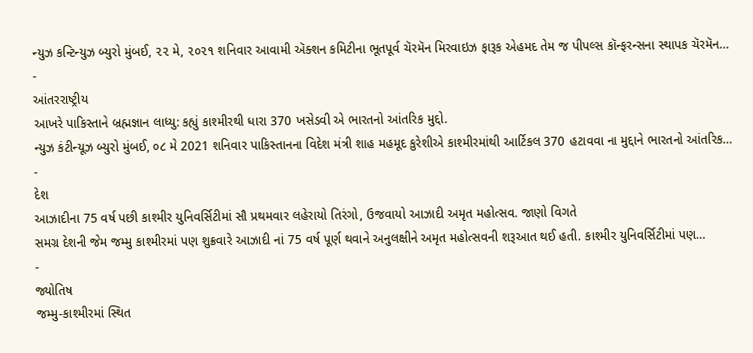ન્યુઝ કન્ટિન્યુઝ બ્યુરો મુંબઈ, ૨૨ મે, ૨૦૨૧ શનિવાર આવામી ઍક્શન કમિટીના ભૂતપૂર્વ ચૅરમૅન મિરવાઇઝ ફારૂક એહમદ તેમ જ પીપલ્સ કૉન્ફરન્સના સ્થાપક ચૅરમૅન…
-
આંતરરાષ્ટ્રીય
આખરે પાકિસ્તાને બ્રહ્મજ્ઞાન લાધ્યુ: કહ્યું કાશ્મીરથી ધારા 370 ખસેડવી એ ભારતનો આંતરિક મુદ્દો.
ન્યુઝ કંટીન્યૂઝ બ્યુરો મુંબઈ, ૦૮ મે 2021 શનિવાર પાકિસ્તાનના વિદેશ મંત્રી શાહ મહમૂદ કુરેશીએ કાશ્મીરમાંથી આર્ટિકલ 370 હટાવવા ના મુદ્દાને ભારતનો આંતરિક…
-
દેશ
આઝાદીના 75 વર્ષ પછી કાશ્મીર યુનિવર્સિટીમાં સૌ પ્રથમવાર લહેરાયો તિરંગો, ઉજવાયો આઝાદી અમૃત મહોત્સવ. જાણો વિગતે
સમગ્ર દેશની જેમ જમ્મુ કાશ્મીરમાં પણ શુક્રવારે આઝાદી નાં 75 વર્ષ પૂર્ણ થવાને અનુલક્ષીને અમૃત મહોત્સવની શરૂઆત થઈ હતી. કાશ્મીર યુનિવર્સિટીમાં પણ…
-
જ્યોતિષ
જમ્મુ-કાશ્મીરમાં સ્થિત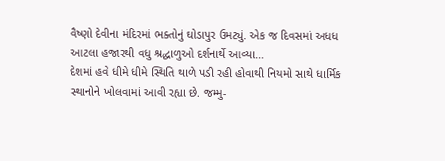વૈષ્ણો દેવીના મંદિરમાં ભક્તોનું ઘોડાપુર ઉમટ્યું. એક જ દિવસમાં અધધ આટલા હજારથી વધુ શ્રદ્ધાળુઓ દર્શનાર્થે આવ્યા…
દેશમાં હવે ધીમે ધીમે સ્થિતિ થાળે પડી રહી હોવાથી નિયમો સાથે ધાર્મિક સ્થાનોને ખોલવામાં આવી રહ્યા છે. જમ્મુ-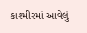કાશ્મીરમાં આવેલું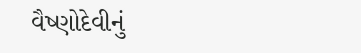વૈષ્ણોદેવીનું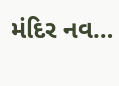મંદિર નવ…